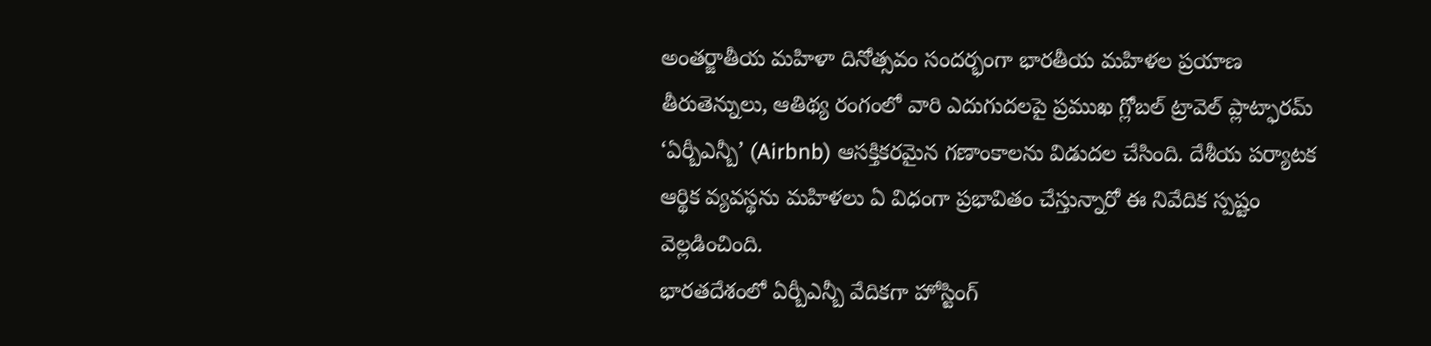అంతర్జాతీయ మహిళా దినోత్సవం సందర్భంగా భారతీయ మహిళల ప్రయాణ తీరుతెన్నులు, ఆతిథ్య రంగంలో వారి ఎదుగుదలపై ప్రముఖ గ్లోబల్ ట్రావెల్ ప్లాట్ఫారమ్ ‘ఏర్బీఎన్బీ’ (Airbnb) ఆసక్తికరమైన గణాంకాలను విడుదల చేసింది. దేశీయ పర్యాటక ఆర్థిక వ్యవస్థను మహిళలు ఏ విధంగా ప్రభావితం చేస్తున్నారో ఈ నివేదిక స్పష్టం వెల్లడించింది.
భారతదేశంలో ఏర్బీఎన్బీ వేదికగా హోస్టింగ్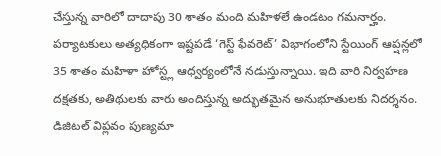చేస్తున్న వారిలో దాదాపు 30 శాతం మంది మహిళలే ఉండటం గమనార్హం. పర్యాటకులు అత్యధికంగా ఇష్టపడే ‘గెస్ట్ ఫేవరెట్’ విభాగంలోని స్టేయింగ్ ఆప్షన్లలో 35 శాతం మహిళా హోస్ట్ల ఆధ్వర్యంలోనే నడుస్తున్నాయి. ఇది వారి నిర్వహణ దక్షతకు, అతిథులకు వారు అందిస్తున్న అద్భుతమైన అనుభూతులకు నిదర్శనం. డిజిటల్ విప్లవం పుణ్యమా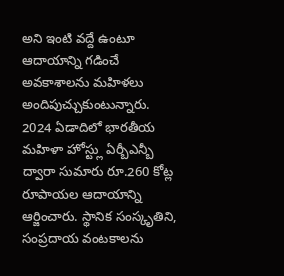అని ఇంటి వద్దే ఉంటూ ఆదాయాన్ని గడించే అవకాశాలను మహిళలు అందిపుచ్చుకుంటున్నారు. 2024 ఏడాదిలో భారతీయ మహిళా హోస్ట్లు ఏర్బీఎన్బీ ద్వారా సుమారు రూ.260 కోట్ల రూపాయల ఆదాయాన్ని ఆర్జించారు. స్థానిక సంస్కృతిని, సంప్రదాయ వంటకాలను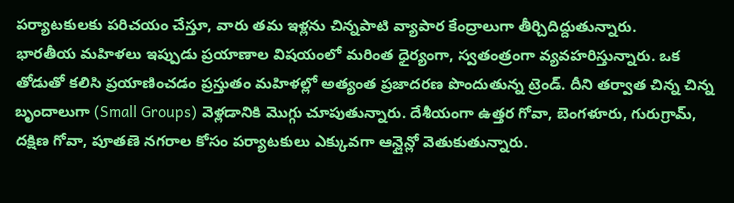పర్యాటకులకు పరిచయం చేస్తూ, వారు తమ ఇళ్లను చిన్నపాటి వ్యాపార కేంద్రాలుగా తీర్చిదిద్దుతున్నారు.
భారతీయ మహిళలు ఇప్పుడు ప్రయాణాల విషయంలో మరింత ధైర్యంగా, స్వతంత్రంగా వ్యవహరిస్తున్నారు. ఒక తోడుతో కలిసి ప్రయాణించడం ప్రస్తుతం మహిళల్లో అత్యంత ప్రజాదరణ పొందుతున్న ట్రెండ్. దీని తర్వాత చిన్న చిన్న బృందాలుగా (Small Groups) వెళ్లడానికి మొగ్గు చూపుతున్నారు. దేశీయంగా ఉత్తర గోవా, బెంగళూరు, గురుగ్రామ్, దక్షిణ గోవా, పూతణె నగరాల కోసం పర్యాటకులు ఎక్కువగా ఆన్లైన్లో వెతుకుతున్నారు.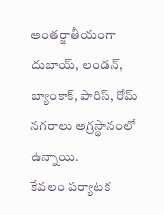అంతర్జాతీయంగా దుబాయ్, లండన్, బ్యాంకాక్, పారిస్, రోమ్ నగరాలు అగ్రస్థానంలో ఉన్నాయి.
కేవలం పర్యాటక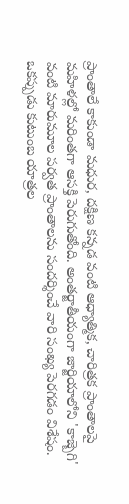ప్రాంతాలే కాకుండా మధుర, దక్షిణ కన్నడ వంటి ఆధ్యాత్మిక, చారిత్రక ప్రాంతాలపై మహిళల్లో మరింతగా ఆసక్తి పెరుగుతోంది. అంతర్జాతీయంగా జార్జియాలోని 'కాజ్బెగి' వంటి మారుమూల పర్వత ప్రాంతాలను సందర్శించే వారి సంఖ్య పెరగడం విశేషం. ఒకప్పుడు కుటుంబ యాత్రల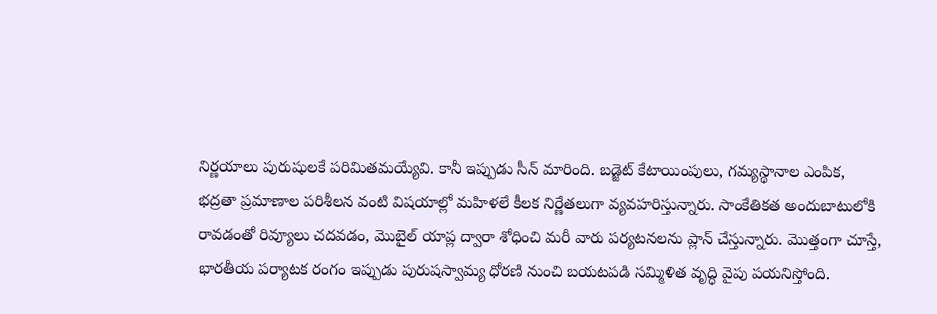నిర్ణయాలు పురుషులకే పరిమితమయ్యేవి. కానీ ఇప్పుడు సీన్ మారింది. బడ్జెట్ కేటాయింపులు, గమ్యస్థానాల ఎంపిక, భద్రతా ప్రమాణాల పరిశీలన వంటి విషయాల్లో మహిళలే కీలక నిర్ణేతలుగా వ్యవహరిస్తున్నారు. సాంకేతికత అందుబాటులోకి రావడంతో రివ్యూలు చదవడం, మొబైల్ యాప్ల ద్వారా శోధించి మరీ వారు పర్యటనలను ప్లాన్ చేస్తున్నారు. మొత్తంగా చూస్తే, భారతీయ పర్యాటక రంగం ఇప్పుడు పురుషస్వామ్య ధోరణి నుంచి బయటపడి సమ్మిళిత వృద్ధి వైపు పయనిస్తోంది.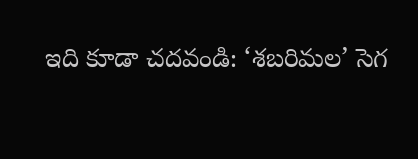ఇది కూడా చదవండి: ‘శబరిమల’ సెగ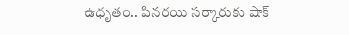ఉధృతం.. పినరయి సర్కారుకు షాక్